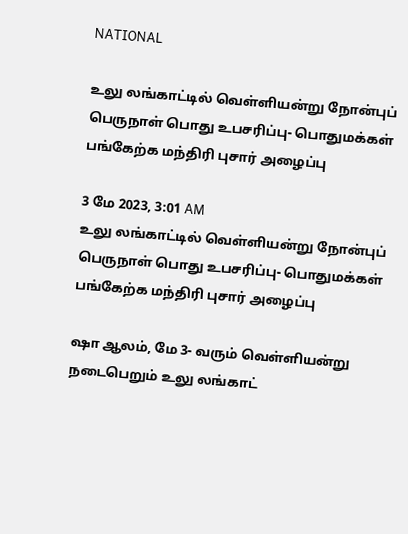NATIONAL

உலு லங்காட்டில் வெள்ளியன்று நோன்புப் பெருநாள் பொது உபசரிப்பு- பொதுமக்கள் பங்கேற்க மந்திரி புசார் அழைப்பு

3 மே 2023, 3:01 AM
உலு லங்காட்டில் வெள்ளியன்று நோன்புப் பெருநாள் பொது உபசரிப்பு- பொதுமக்கள் பங்கேற்க மந்திரி புசார் அழைப்பு

ஷா ஆலம், மே 3- வரும் வெள்ளியன்று நடைபெறும் உலு லங்காட்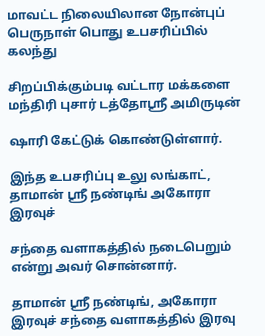மாவட்ட நிலையிலான நோன்புப் பெருநாள் பொது உபசரிப்பில் கலந்து

சிறப்பிக்கும்படி வட்டார மக்களை மந்திரி புசார் டத்தோஸ்ரீ அமிருடின்

ஷாரி கேட்டுக் கொண்டுள்ளார்.

இந்த உபசரிப்பு உலு லங்காட், தாமான் ஸ்ரீ நண்டிங் அகோரா இரவுச்

சந்தை வளாகத்தில் நடைபெறும் என்று அவர் சொன்னார்.

தாமான் ஸ்ரீ நண்டிங், அகோரா இரவுச் சந்தை வளாகத்தில் இரவு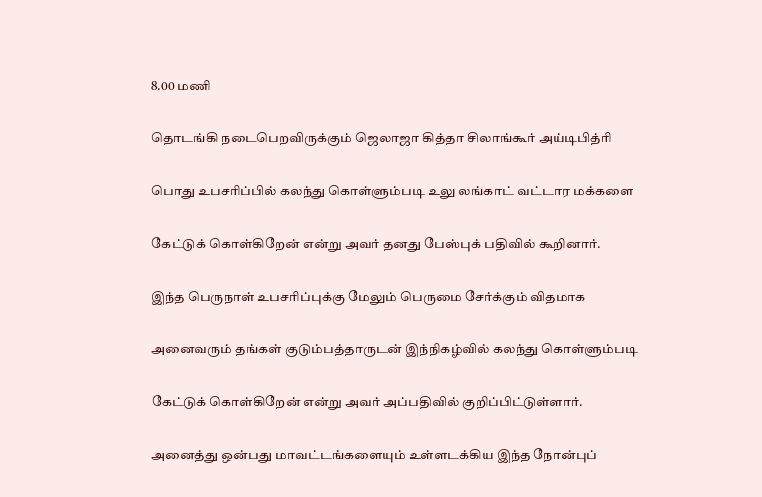8.00 மணி

தொடங்கி நடைபெறவிருக்கும் ஜெலாஜா கித்தா சிலாங்கூர் அய்டிபித்ரி

பொது உபசரிப்பில் கலந்து கொள்ளும்படி உலு லங்காட் வட்டார மக்களை

கேட்டுக் கொள்கிறேன் என்று அவர் தனது பேஸ்புக் பதிவில் கூறினார்.

இந்த பெருநாள் உபசரிப்புக்கு மேலும் பெருமை சேர்க்கும் விதமாக

அனைவரும் தங்கள் குடும்பத்தாருடன் இந்நிகழ்வில் கலந்து கொள்ளும்படி

கேட்டுக் கொள்கிறேன் என்று அவர் அப்பதிவில் குறிப்பிட்டுள்ளார்.

அனைத்து ஒன்பது மாவட்டங்களையும் உள்ளடக்கிய இந்த நோன்புப்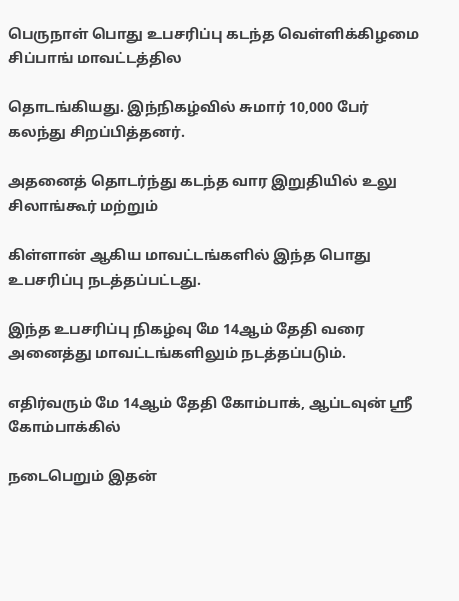பெருநாள் பொது உபசரிப்பு கடந்த வெள்ளிக்கிழமை சிப்பாங் மாவட்டத்தில

தொடங்கியது. இந்நிகழ்வில் சுமார் 10,000 பேர் கலந்து சிறப்பித்தனர்.

அதனைத் தொடர்ந்து கடந்த வார இறுதியில் உலு சிலாங்கூர் மற்றும்

கிள்ளான் ஆகிய மாவட்டங்களில் இந்த பொது உபசரிப்பு நடத்தப்பட்டது.

இந்த உபசரிப்பு நிகழ்வு மே 14ஆம் தேதி வரை அனைத்து மாவட்டங்களிலும் நடத்தப்படும்.

எதிர்வரும் மே 14ஆம் தேதி கோம்பாக், ஆப்டவுன் ஸ்ரீ கோம்பாக்கில்

நடைபெறும் இதன்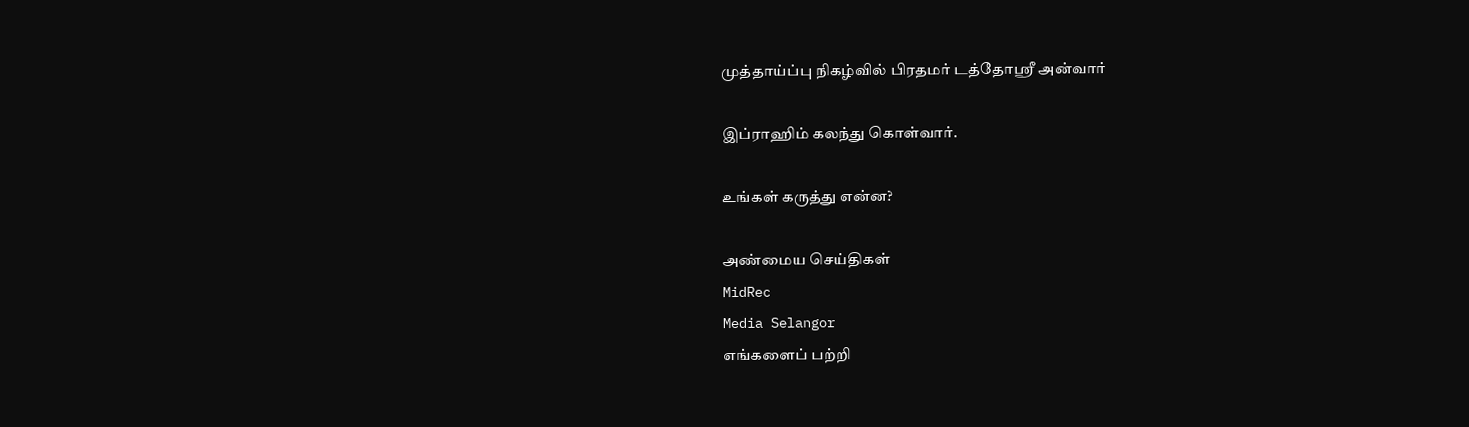முத்தாய்ப்பு நிகழ்வில் பிரதமர் டத்தோஸ்ரீ அன்வார்

இப்ராஹிம் கலந்து கொள்வார்.

உங்கள் கருத்து என்ன?

அண்மைய செய்திகள்
MidRec
Media Selangor
எங்களைப் பற்றி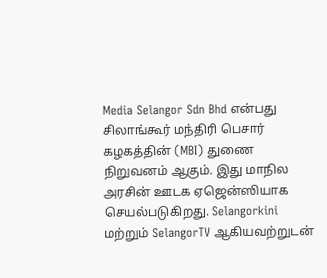Media Selangor Sdn Bhd என்பது சிலாங்கூர் மந்திரி பெசார் கழகத்தின் (MBI) துணை நிறுவனம் ஆகும். இது மாநில அரசின் ஊடக ஏஜென்ஸியாக செயல்படுகிறது. Selangorkini மற்றும் SelangorTV ஆகியவற்றுடன்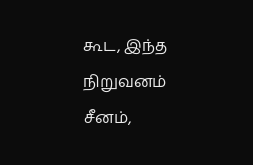கூட, இந்த நிறுவனம் சீனம்,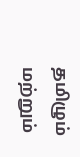தமிழும் மற்றும்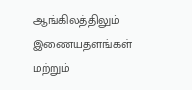ஆங்கிலத்திலும் இணையதளங்கள் மற்றும்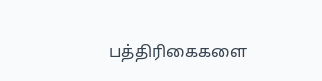பத்திரிகைகளை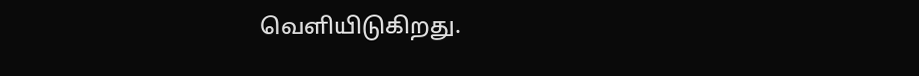வெளியிடுகிறது.